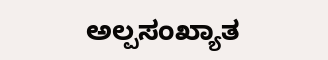ಅಲ್ಪಸಂಖ್ಯಾತ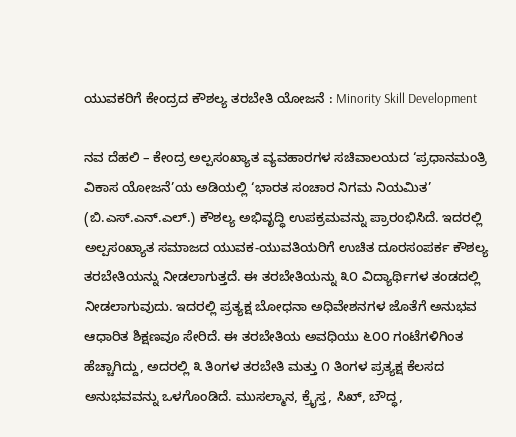ಯುವಕರಿಗೆ ಕೇಂದ್ರದ ಕೌಶಲ್ಯ ತರಬೇತಿ ಯೋಜನೆ : Minority Skill Development

ನವ ದೆಹಲಿ – ಕೇಂದ್ರ ಅಲ್ಪಸಂಖ್ಯಾತ ವ್ಯವಹಾರಗಳ ಸಚಿವಾಲಯದ ‘ಪ್ರಧಾನಮಂತ್ರಿ ವಿಕಾಸ ಯೋಜನೆ’ಯ ಅಡಿಯಲ್ಲಿ ‘ಭಾರತ ಸಂಚಾರ ನಿಗಮ ನಿಯಮಿತ’ (ಬಿ.ಎಸ್.ಎನ್.ಎಲ್.) ಕೌಶಲ್ಯ ಅಭಿವೃದ್ಧಿ ಉಪಕ್ರಮವನ್ನು ಪ್ರಾರಂಭಿಸಿದೆ. ಇದರಲ್ಲಿ ಅಲ್ಪಸಂಖ್ಯಾತ ಸಮಾಜದ ಯುವಕ-ಯುವತಿಯರಿಗೆ ಉಚಿತ ದೂರಸಂಪರ್ಕ ಕೌಶಲ್ಯ ತರಬೇತಿಯನ್ನು ನೀಡಲಾಗುತ್ತದೆ. ಈ ತರಬೇತಿಯನ್ನು ೩೦ ವಿದ್ಯಾರ್ಥಿಗಳ ತಂಡದಲ್ಲಿ ನೀಡಲಾಗುವುದು. ಇದರಲ್ಲಿ ಪ್ರತ್ಯಕ್ಷ ಬೋಧನಾ ಅಧಿವೇಶನಗಳ ಜೊತೆಗೆ ಅನುಭವ ಆಧಾರಿತ ಶಿಕ್ಷಣವೂ ಸೇರಿದೆ. ಈ ತರಬೇತಿಯ ಅವಧಿಯು ೬೦೦ ಗಂಟೆಗಳಿಗಿಂತ ಹೆಚ್ಚಾಗಿದ್ದು, ಅದರಲ್ಲಿ ೩ ತಿಂಗಳ ತರಬೇತಿ ಮತ್ತು ೧ ತಿಂಗಳ ಪ್ರತ್ಯಕ್ಷ ಕೆಲಸದ ಅನುಭವವನ್ನು ಒಳಗೊಂಡಿದೆ. ಮುಸಲ್ಮಾನ, ಕ್ರೈಸ್ತ, ಸಿಖ್, ಬೌದ್ಧ,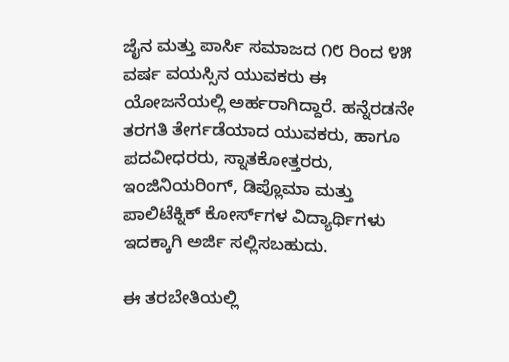ಜೈನ ಮತ್ತು ಪಾರ್ಸಿ ಸಮಾಜದ ೧೮ ರಿಂದ ೪೫ ವರ್ಷ ವಯಸ್ಸಿನ ಯುವಕರು ಈ ಯೋಜನೆಯಲ್ಲಿ ಅರ್ಹರಾಗಿದ್ದಾರೆ. ಹನ್ನೆರಡನೇ ತರಗತಿ ತೇರ್ಗಡೆಯಾದ ಯುವಕರು, ಹಾಗೂ ಪದವೀಧರರು, ಸ್ನಾತಕೋತ್ತರರು, ಇಂಜಿನಿಯರಿಂಗ್, ಡಿಪ್ಲೊಮಾ ಮತ್ತು ಪಾಲಿಟೆಕ್ನಿಕ್ ಕೋರ್ಸ್‌ಗಳ ವಿದ್ಯಾರ್ಥಿಗಳು ಇದಕ್ಕಾಗಿ ಅರ್ಜಿ ಸಲ್ಲಿಸಬಹುದು.

ಈ ತರಬೇತಿಯಲ್ಲಿ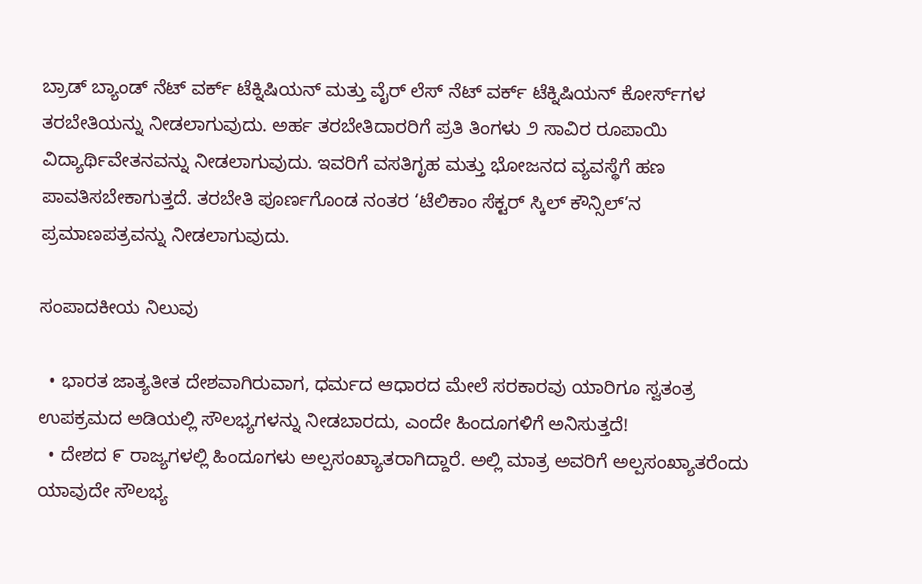ಬ್ರಾಡ್‌ ಬ್ಯಾಂಡ್ ನೆಟ್‌ ವರ್ಕ್ ಟೆಕ್ನಿಷಿಯನ್ ಮತ್ತು ವೈರ್‌ ಲೆಸ್ ನೆಟ್‌ ವರ್ಕ್ ಟೆಕ್ನಿಷಿಯನ್ ಕೋರ್ಸ್‌ಗಳ ತರಬೇತಿಯನ್ನು ನೀಡಲಾಗುವುದು. ಅರ್ಹ ತರಬೇತಿದಾರರಿಗೆ ಪ್ರತಿ ತಿಂಗಳು ೨ ಸಾವಿರ ರೂಪಾಯಿ ವಿದ್ಯಾರ್ಥಿವೇತನವನ್ನು ನೀಡಲಾಗುವುದು. ಇವರಿಗೆ ವಸತಿಗೃಹ ಮತ್ತು ಭೋಜನದ ವ್ಯವಸ್ಥೆಗೆ ಹಣ ಪಾವತಿಸಬೇಕಾಗುತ್ತದೆ. ತರಬೇತಿ ಪೂರ್ಣಗೊಂಡ ನಂತರ ‘ಟೆಲಿಕಾಂ ಸೆಕ್ಟರ್ ಸ್ಕಿಲ್ ಕೌನ್ಸಿಲ್’ನ ಪ್ರಮಾಣಪತ್ರವನ್ನು ನೀಡಲಾಗುವುದು.

ಸಂಪಾದಕೀಯ ನಿಲುವು

  • ಭಾರತ ಜಾತ್ಯತೀತ ದೇಶವಾಗಿರುವಾಗ, ಧರ್ಮದ ಆಧಾರದ ಮೇಲೆ ಸರಕಾರವು ಯಾರಿಗೂ ಸ್ವತಂತ್ರ ಉಪಕ್ರಮದ ಅಡಿಯಲ್ಲಿ ಸೌಲಭ್ಯಗಳನ್ನು ನೀಡಬಾರದು, ಎಂದೇ ಹಿಂದೂಗಳಿಗೆ ಅನಿಸುತ್ತದೆ!
  • ದೇಶದ ೯ ರಾಜ್ಯಗಳಲ್ಲಿ ಹಿಂದೂಗಳು ಅಲ್ಪಸಂಖ್ಯಾತರಾಗಿದ್ದಾರೆ. ಅಲ್ಲಿ ಮಾತ್ರ ಅವರಿಗೆ ಅಲ್ಪಸಂಖ್ಯಾತರೆಂದು ಯಾವುದೇ ಸೌಲಭ್ಯ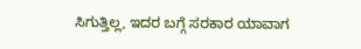ಸಿಗುತ್ತಿಲ್ಲ, ಇದರ ಬಗ್ಗೆ ಸರಕಾರ ಯಾವಾಗ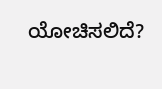ಯೋಚಿಸಲಿದೆ?